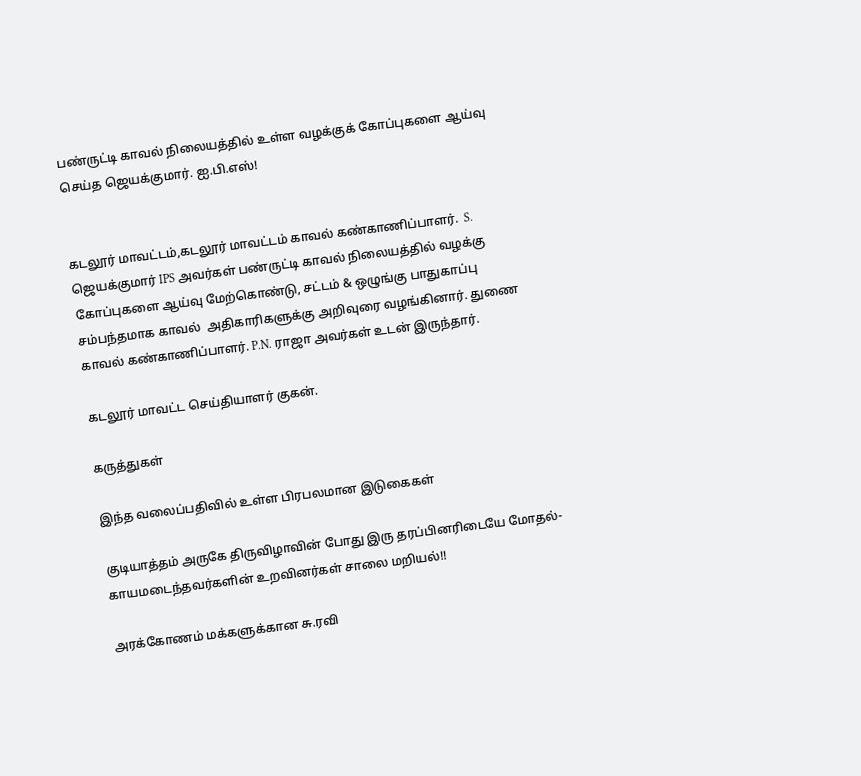பண்ருட்டி காவல் நிலையத்தில் உள்ள வழக்குக் கோப்புகளை ஆய்வு செய்த ஜெயக்குமார். ஐ.பி.எஸ்!


கடலூர் மாவட்டம்,கடலூர் மாவட்டம் காவல் கண்காணிப்பாளர்.  S. ஜெயக்குமார் IPS அவர்கள் பண்ருட்டி காவல் நிலையத்தில் வழக்கு கோப்புகளை ஆய்வு மேற்கொண்டு, சட்டம் & ஒழுங்கு பாதுகாப்பு சம்பந்தமாக காவல்  அதிகாரிகளுக்கு அறிவுரை வழங்கினார். துணை காவல் கண்காணிப்பாளர். P.N. ராஜா அவர்கள் உடன் இருந்தார்.

கடலூர் மாவட்ட செய்தியாளர் குகன்.

கருத்துகள்

இந்த வலைப்பதிவில் உள்ள பிரபலமான இடுகைகள்

குடியாத்தம் அருகே திருவிழாவின் போது இரு தரப்பினரிடையே மோதல்- காயமடைந்தவர்களின் உறவினர்கள் சாலை மறியல்!!

அரக்கோணம் மக்களுக்கான சு.ரவி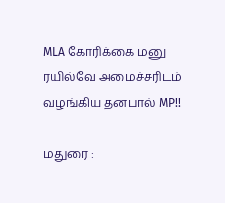MLA கோரிக்கை மனு ரயில்வே அமைச்சரிடம் வழங்கிய தனபால் MP!!

மதுரை :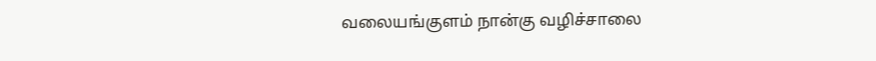வலையங்குளம் நான்கு வழிச்சாலை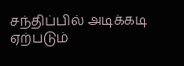சந்திப்பில் அடிக்கடி ஏற்படும்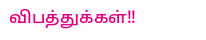விபத்துக்கள்!!